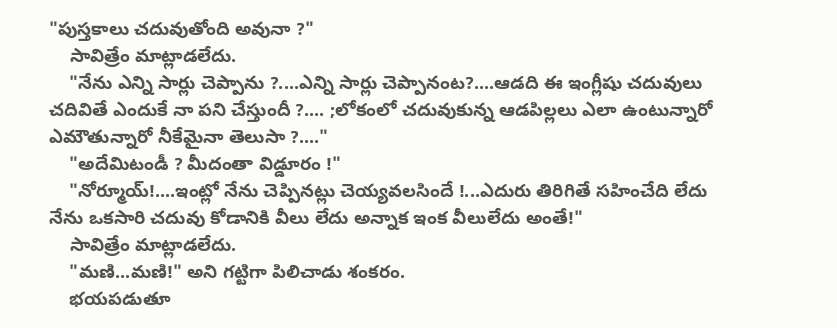"పుస్తకాలు చదువుతోంది అవునా ?"
    సావిత్రేం మాట్లాడలేదు.
    "నేను ఎన్ని సార్లు చెప్పాను ?....ఎన్ని సార్లు చెప్పానంట?....ఆడది ఈ ఇంగ్లీషు చదువులు చదివితే ఎందుకే నా పని చేస్తుందీ ?.... ;లోకంలో చదువుకున్న ఆడపిల్లలు ఎలా ఉంటున్నారో ఎమౌతున్నారో నీకేమైనా తెలుసా ?...."
    "అదేమిటండీ ? మీదంతా విడ్డూరం !"
    "నోర్మూయ్!....ఇంట్లో నేను చెప్పినట్లు చెయ్యవలసిందే !...ఎదురు తిరిగితే సహించేది లేదు నేను ఒకసారి చదువు కోడానికి వీలు లేదు అన్నాక ఇంక వీలులేదు అంతే!"
    సావిత్రేం మాట్లాడలేదు.
    "మణి...మణి!" అని గట్టిగా పిలిచాడు శంకరం.
    భయపడుతూ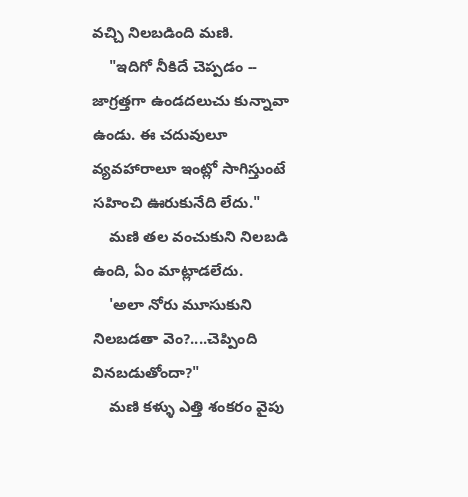వచ్చి నిలబడింది మణి.
    "ఇదిగో నీకిదే చెప్పడం -- జాగ్రత్తగా ఉండదలుచు కున్నావా ఉండు. ఈ చదువులూ వ్యవహారాలూ ఇంట్లో సాగిస్తుంటే సహించి ఊరుకునేది లేదు."
    మణి తల వంచుకుని నిలబడి ఉంది, ఏం మాట్లాడలేదు.
    'అలా నోరు మూసుకుని నిలబడతా వెం?....చెప్పింది వినబడుతోందా?"
    మణి కళ్ళు ఎత్తి శంకరం వైపు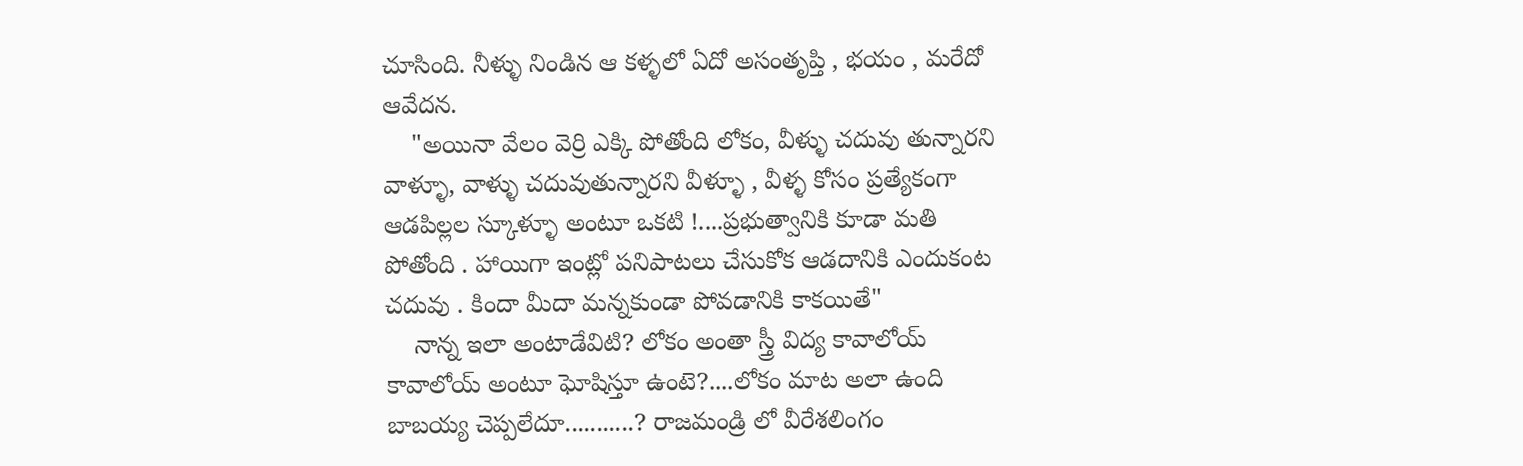చూసింది. నీళ్ళు నిండిన ఆ కళ్ళలో ఏదో అసంతృప్తి , భయం , మరేదో ఆవేదన.
    "అయినా వేలం వెర్రి ఎక్కి పోతోంది లోకం, వీళ్ళు చదువు తున్నారని వాళ్ళూ, వాళ్ళు చదువుతున్నారని వీళ్ళూ , వీళ్ళ కోసం ప్రత్యేకంగా ఆడపిల్లల స్కూళ్ళూ అంటూ ఒకటి !....ప్రభుత్వానికి కూడా మతి పోతోంది . హాయిగా ఇంట్లో పనిపాటలు చేసుకోక ఆడదానికి ఎందుకంట చదువు . కిందా మీదా మన్నకుండా పోవడానికి కాకయితే"
    నాన్న ఇలా అంటాడేవిటి? లోకం అంతా స్త్రీ విద్య కావాలోయ్ కావాలోయ్ అంటూ ఘోషిస్తూ ఉంటె?....లోకం మాట అలా ఉంది బాబయ్య చెప్పలేదూ...........? రాజమండ్రి లో వీరేశలింగం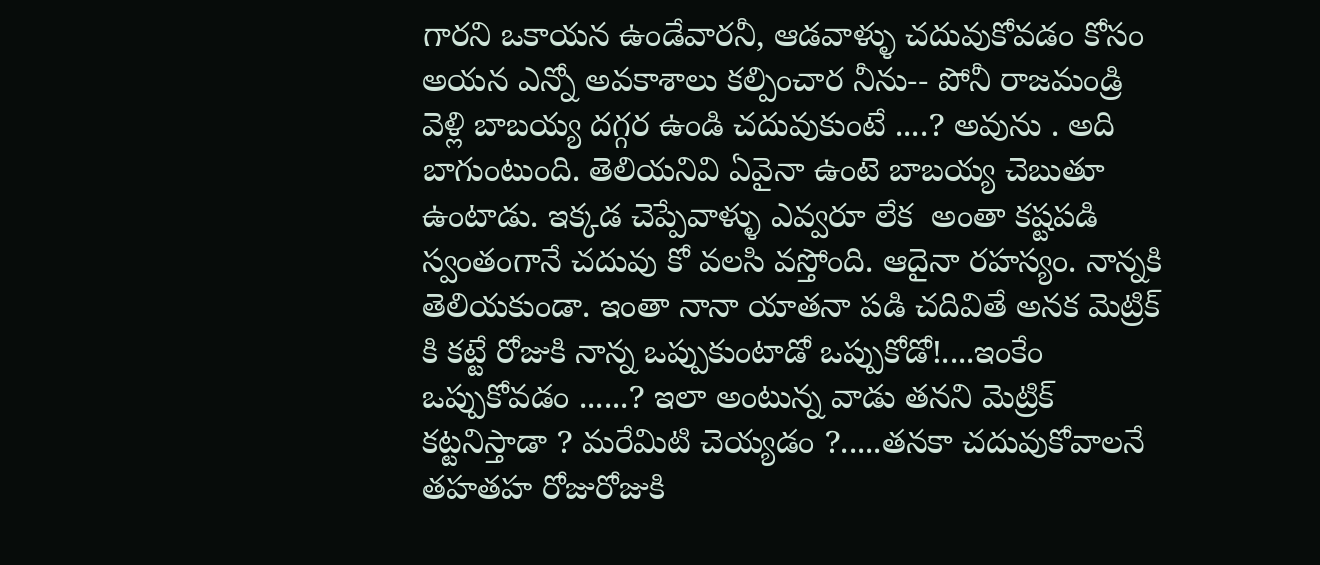గారని ఒకాయన ఉండేవారనీ, ఆడవాళ్ళు చదువుకోవడం కోసం అయన ఎన్నో అవకాశాలు కల్పించార నీను-- పోనీ రాజమండ్రి వెళ్లి బాబయ్య దగ్గర ఉండి చదువుకుంటే ....? అవును . అది బాగుంటుంది. తెలియనివి ఏవైనా ఉంటె బాబయ్య చెబుతూ ఉంటాడు. ఇక్కడ చెప్పేవాళ్ళు ఎవ్వరూ లేక  అంతా కష్టపడి స్వంతంగానే చదువు కో వలసి వస్తోంది. ఆదైనా రహస్యం. నాన్నకి తెలియకుండా. ఇంతా నానా యాతనా పడి చదివితే అనక మెట్రిక్ కి కట్టే రోజుకి నాన్న ఒప్పుకుంటాడో ఒప్పుకోడో!....ఇంకేం ఒప్పుకోవడం ......? ఇలా అంటున్న వాడు తనని మెట్రిక్ కట్టనిస్తాడా ? మరేమిటి చెయ్యడం ?.....తనకా చదువుకోవాలనే తహతహ రోజురోజుకి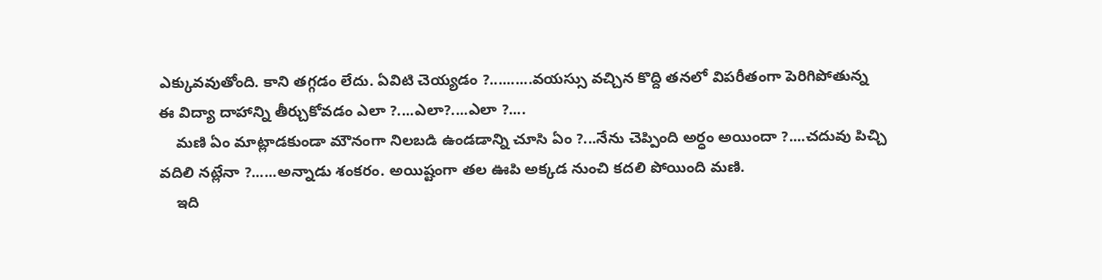ఎక్కువవుతోంది. కాని తగ్గడం లేదు. ఏవిటి చెయ్యడం ?..........వయస్సు వచ్చిన కొద్ది తనలో విపరీతంగా పెరిగిపోతున్న ఈ విద్యా దాహాన్ని తీర్చుకోవడం ఎలా ?....ఎలా?....ఎలా ?....
    మణి ఏం మాట్లాడకుండా మౌనంగా నిలబడి ఉండడాన్ని చూసి ఏం ?...నేను చెప్పింది అర్ధం అయిందా ?....చదువు పిచ్చి వదిలి నట్లేనా ?......అన్నాడు శంకరం. అయిష్టంగా తల ఊపి అక్కడ నుంచి కదలి పోయింది మణి.
    ఇది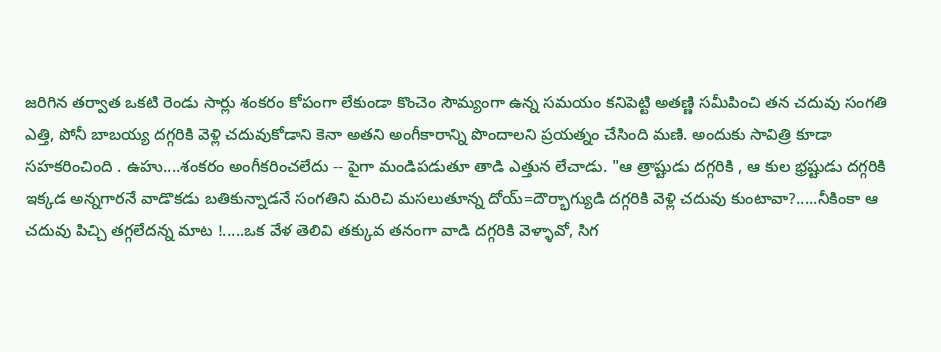జరిగిన తర్వాత ఒకటి రెండు సార్లు శంకరం కోపంగా లేకుండా కొంచెం సౌమ్యంగా ఉన్న సమయం కనిపెట్టి అతణ్ణి సమీపించి తన చదువు సంగతి ఎత్తి, పోనీ బాబయ్య దగ్గరికి వెళ్లి చదువుకోడాని కెనా అతని అంగీకారాన్ని పొందాలని ప్రయత్నం చేసింది మణి. అందుకు సావిత్రి కూడా సహకరించింది . ఉహు....శంకరం అంగీకరించలేదు -- పైగా మండిపడుతూ తాడి ఎత్తున లేచాడు. "ఆ త్రాష్టుడు దగ్గరికి , ఆ కుల భ్రష్టుడు దగ్గరికి ఇక్కడ అన్నగారనే వాడొకడు బతికున్నాడనే సంగతిని మరిచి మసలుతూన్న దోయ్=దౌర్భాగ్యుడి దగ్గరికి వెళ్లి చదువు కుంటావా?.....నీకింకా ఆ చదువు పిచ్చి తగ్గలేదన్న మాట !.....ఒక వేళ తెలివి తక్కువ తనంగా వాడి దగ్గరికి వెళ్ళావో, సిగ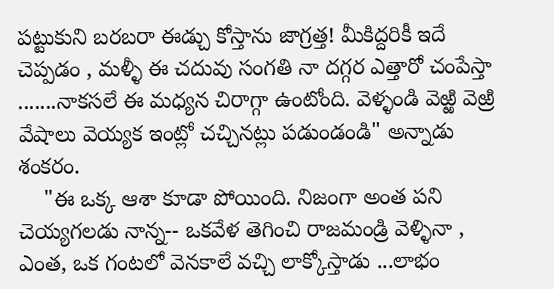పట్టుకుని బరబరా ఈడ్చు కోస్తాను జాగ్రత్త! మీకిద్దరికీ ఇదే చెప్పడం , మళ్ళీ ఈ చదువు సంగతి నా దగ్గర ఎత్తారో చంపేస్తా .......నాకసలే ఈ మధ్యన చిరాగ్గా ఉంటోంది. వెళ్ళండి వెఱ్ఱి వెఱ్రి వేషాలు వెయ్యక ఇంట్లో చచ్చినట్లు పడుండండి" అన్నాడు శంకరం.
    "ఈ ఒక్క ఆశా కూడా పోయింది. నిజంగా అంత పని చెయ్యగలడు నాన్న-- ఒకవేళ తెగించి రాజమండ్రి వెళ్ళినా , ఎంత, ఒక గంటలో వెనకాలే వచ్చి లాక్కోస్తాడు ...లాభం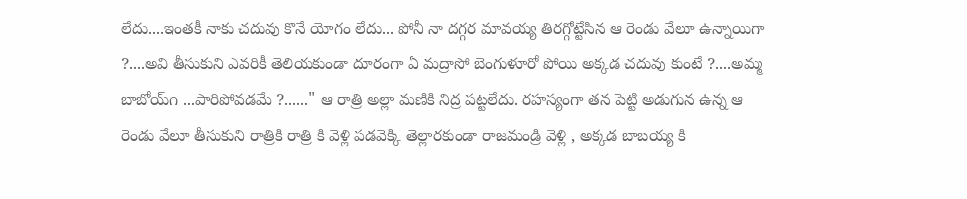లేదు....ఇంతకీ నాకు చదువు కొనే యోగం లేదు... పోనీ నా దగ్గర మావయ్య తిరగ్గోట్టేసిన ఆ రెండు వేలూ ఉన్నాయిగా ?....అవి తీసుకుని ఎవరికీ తెలియకుండా దూరంగా ఏ మద్రాసో బెంగుళూరో పోయి అక్కడ చదువు కుంటే ?....అమ్మ బాబోయ్౧ ...పారిపోవడమే ?......" ఆ రాత్రి అల్లా మణికి నిద్ర పట్టలేదు. రహస్యంగా తన పెట్టి అడుగున ఉన్న ఆ రెండు వేలూ తీసుకుని రాత్రికి రాత్రి కి వెళ్లి పడవెక్కి తెల్లారకుండా రాజమండ్రి వెళ్లి , అక్కడ బాబయ్య కి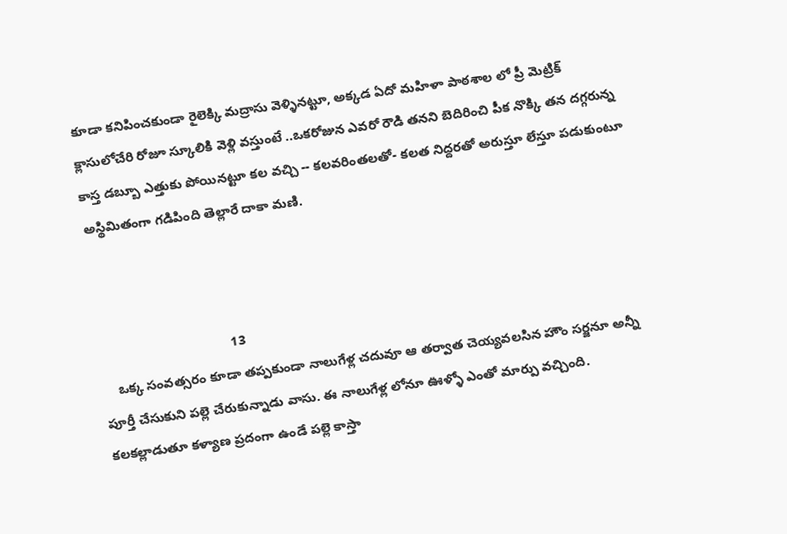కూడా కనిపించకుండా రైలెక్కి మద్రాసు వెళ్ళినట్టూ, అక్కడ ఏదో మహిళా పాఠశాల లో ప్రీ మెట్రిక్ క్లాసులోచేరి రోజూ స్కూలికి వెళ్లి వస్తుంటే ..ఒకరోజున ఎవరో రౌడి తనని బెదిరించి పీక నొక్కి తన దగ్గరున్న కాస్త డబ్బూ ఎత్తుకు పోయినట్టూ కల వచ్చి -- కలవరింతలతో- కలత నిద్దరతో అరుస్తూ లేస్తూ పడుకుంటూ అస్థిమితంగా గడిపింది తెల్లారే దాకా మణి.



                                    13
    ఒక్క సంవత్సరం కూడా తప్పకుండా నాలుగేళ్ల చదువూ ఆ తర్వాత చెయ్యవలసిన హౌం సర్జనూ అన్నీ పూర్తీ చేసుకుని పల్లె చేరుకున్నాడు వాసు. ఈ నాలుగేళ్ల లోనూ ఊళ్ళో ఎంతో మార్పు వచ్చింది. కలకల్లాడుతూ కళ్యాణ ప్రదంగా ఉండే పల్లె కాస్తా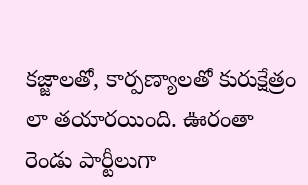కజ్జాలతో, కార్పణ్యాలతో కురుక్షేత్రం లా తయారయింది. ఊరంతా రెండు పార్టీలుగా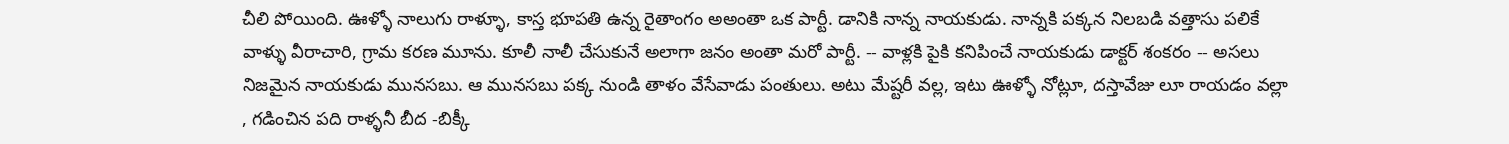చీలి పోయింది. ఊళ్ళో నాలుగు రాళ్ళూ, కాస్త భూపతి ఉన్న రైతాంగం అఅంతా ఒక పార్టీ. డానికి నాన్న నాయకుడు. నాన్నకి పక్కన నిలబడి వత్తాసు పలికే వాళ్ళు వీరాచారి, గ్రామ కరణ మూను. కూలీ నాలీ చేసుకునే అలాగా జనం అంతా మరో పార్టీ. -- వాళ్లకి పైకి కనిపించే నాయకుడు డాక్టర్ శంకరం -- అసలు నిజమైన నాయకుడు మునసబు. ఆ మునసబు పక్క నుండి తాళం వేసేవాడు పంతులు. అటు మేష్టరీ వల్ల, ఇటు ఊళ్ళో నోట్లూ, దస్తావేజు లూ రాయడం వల్లా , గడించిన పది రాళ్ళనీ బీద -బిక్కీ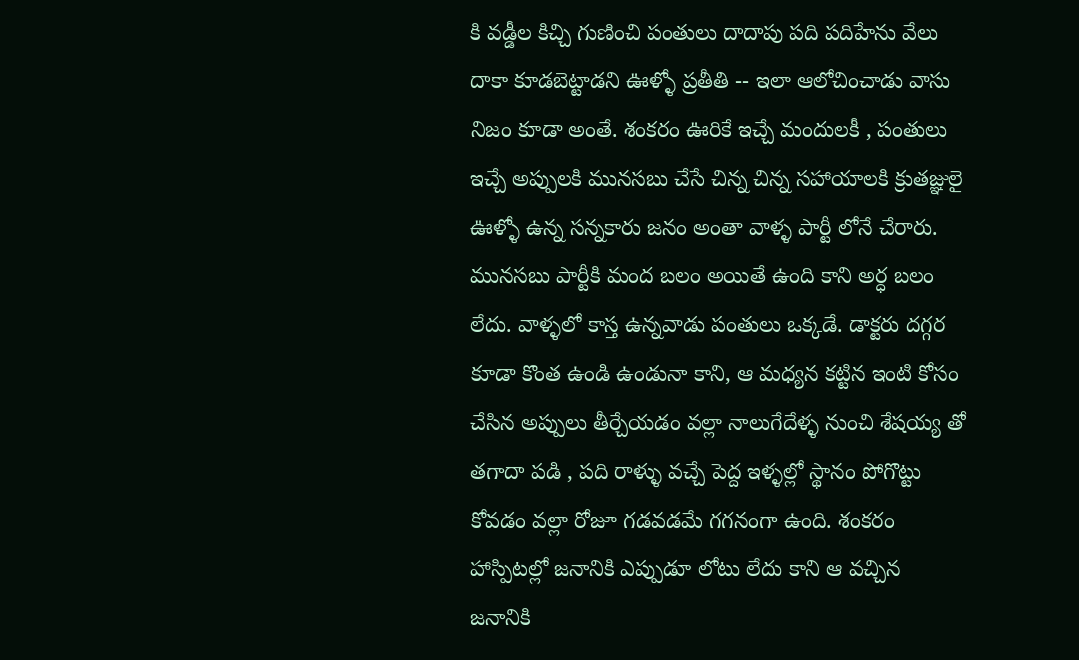కి వడ్డీల కిచ్చి గుణించి పంతులు దాదాపు పది పదిహేను వేలు దాకా కూడబెట్టాడని ఊళ్ళో ప్రతీతి -- ఇలా ఆలోచించాడు వాసు నిజం కూడా అంతే. శంకరం ఊరికే ఇచ్చే మందులకీ , పంతులు ఇచ్చే అప్పులకి మునసబు చేసే చిన్న చిన్న సహాయాలకి క్రుతజ్ఞులై ఊళ్ళో ఉన్న సన్నకారు జనం అంతా వాళ్ళ పార్టీ లోనే చేరారు. మునసబు పార్టీకి మంద బలం అయితే ఉంది కాని అర్ధ బలం లేదు. వాళ్ళలో కాస్త ఉన్నవాడు పంతులు ఒక్కడే. డాక్టరు దగ్గర కూడా కొంత ఉండి ఉండునా కాని, ఆ మధ్యన కట్టిన ఇంటి కోసం చేసిన అప్పులు తీర్చేయడం వల్లా నాలుగేదేళ్ళ నుంచి శేషయ్య తో తగాదా పడి , పది రాళ్ళు వచ్చే పెద్ద ఇళ్ళల్లో స్థానం పోగొట్టు కోవడం వల్లా రోజూ గడవడమే గగనంగా ఉంది. శంకరం హాస్పిటల్లో జనానికి ఎప్పుడూ లోటు లేదు కాని ఆ వచ్చిన జనానికి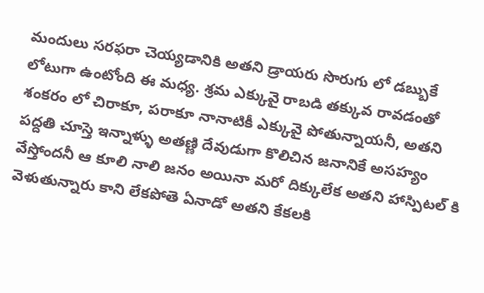మందులు సరఫరా చెయ్యడానికి అతని డ్రాయరు సొరుగు లో డబ్బుకే లోటుగా ఉంటోంది ఈ మధ్య. శ్రమ ఎక్కువై రాబడి తక్కువ రావడంతో శంకరం లో చిరాకూ, పరాకూ నానాటికీ ఎక్కువై పోతున్నాయనీ, అతని పద్దతి చూస్తె ఇన్నాళ్ళు అతణ్ణి దేవుడుగా కొలిచిన జనానికే అసహ్యం వేస్తోందనీ ఆ కూలి నాలి జనం అయినా మరో దిక్కులేక అతని హాస్పిటల్ కి వెళుతున్నారు కాని లేకపోతె ఏనాడో అతని కేకలకి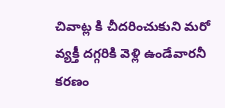చివాట్ల కి చీదరించుకుని మరో వ్యక్తీ దగ్గరికి వెళ్లి ఉండేవారనీ కరణం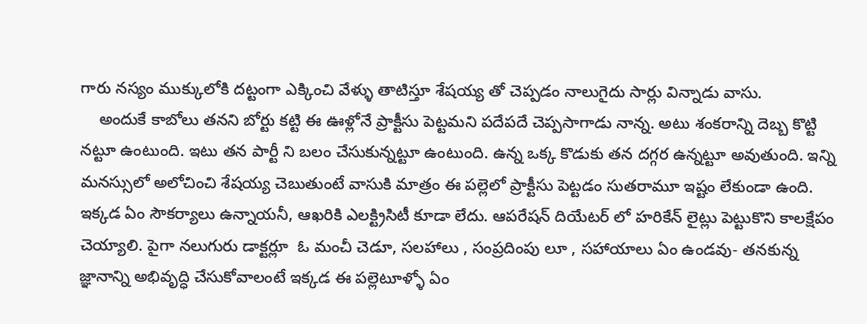గారు నస్యం ముక్కులోకి దట్టంగా ఎక్కించి వేళ్ళు తాటిస్తూ శేషయ్య తో చెప్పడం నాలుగైదు సార్లు విన్నాడు వాసు.
    అందుకే కాబోలు తనని బోర్టు కట్టి ఈ ఊళ్లోనే ప్రాక్టీసు పెట్టమని పదేపదే చెప్పసాగాడు నాన్న. అటు శంకరాన్ని దెబ్బ కొట్టి నట్టూ ఉంటుంది. ఇటు తన పార్టీ ని బలం చేసుకున్నట్టూ ఉంటుంది. ఉన్న ఒక్క కొడుకు తన దగ్గర ఉన్నట్టూ అవుతుంది. ఇన్ని మనస్సులో అలోచించి శేషయ్య చెబుతుంటే వాసుకి మాత్రం ఈ పల్లెలో ప్రాక్టీసు పెట్టడం సుతరామూ ఇష్టం లేకుండా ఉంది. ఇక్కడ ఏం సౌకర్యాలు ఉన్నాయనీ, ఆఖరికి ఎలక్ట్రిసిటీ కూడా లేదు. ఆపరేషన్ దియేటర్ లో హరికేన్ లైట్లు పెట్టుకొని కాలక్షేపం చెయ్యాలి. పైగా నలుగురు డాక్టర్లూ  ఓ మంచీ చెడూ, సలహాలు , సంప్రదింపు లూ , సహాయాలు ఏం ఉండవు- తనకున్న జ్ఞానాన్ని అభివృద్ధి చేసుకోవాలంటే ఇక్కడ ఈ పల్లెటూళ్ళో ఏం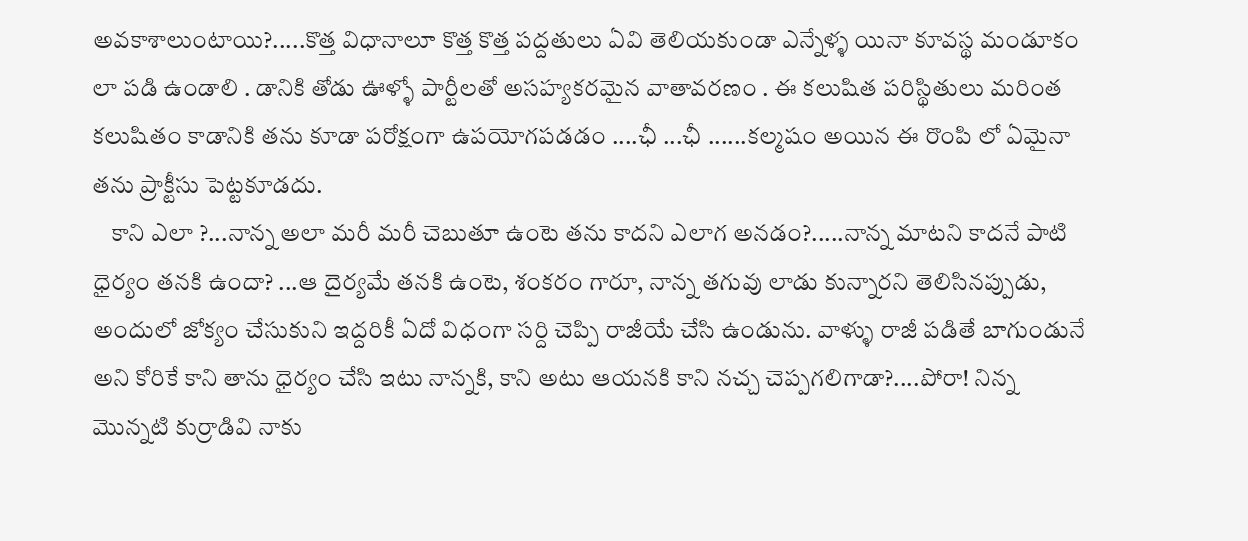అవకాశాలుంటాయి?.....కొత్త విధానాలూ కొత్త కొత్త పద్దతులు ఏవి తెలియకుండా ఎన్నేళ్ళ యినా కూవస్థ మండూకం లా పడి ఉండాలి . డానికి తోడు ఊళ్ళో పార్టీలతో అసహ్యకరమైన వాతావరణం . ఈ కలుషిత పరిస్థితులు మరింత కలుషితం కాడానికి తను కూడా పరోక్షంగా ఉపయోగపడడం ....ఛీ ...ఛీ ......కల్మషం అయిన ఈ రొంపి లో ఏమైనా తను ప్రాక్టీసు పెట్టకూడదు.
    కాని ఎలా ?...నాన్న అలా మరీ మరీ చెబుతూ ఉంటె తను కాదని ఎలాగ అనడం?.....నాన్న మాటని కాదనే పాటి ధైర్యం తనకి ఉందా? ...ఆ దైర్యమే తనకి ఉంటె, శంకరం గారూ, నాన్న తగువు లాడు కున్నారని తెలిసినప్పుడు, అందులో జోక్యం చేసుకుని ఇద్దరికీ ఏదో విధంగా సర్ది చెప్పి రాజీయే చేసి ఉండును. వాళ్ళు రాజీ పడితే బాగుండునే అని కోరికే కాని తాను ధైర్యం చేసి ఇటు నాన్నకి, కాని అటు ఆయనకి కాని నచ్చ చెప్పగలిగాడా?....పోరా! నిన్న మొన్నటి కుర్రాడివి నాకు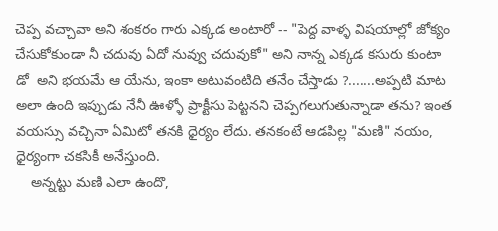చెప్ప వచ్చావా అని శంకరం గారు ఎక్కడ అంటారో -- "పెద్ద వాళ్ళ విషయాల్లో జోక్యం చేసుకోకుండా నీ చదువు ఏదో నువ్వు చదువుకో" అని నాన్న ఎక్కడ కసురు కుంటా డో  అని భయమే ఆ యేను, ఇంకా అటువంటిది తనేం చేస్తాడు ?.......అప్పటి మాట అలా ఉంది ఇప్పుడు నేనీ ఊళ్ళో ప్రాక్టీసు పెట్టనని చెప్పగలుగుతున్నాడా తను? ఇంత వయస్సు వచ్చినా ఏమిటో తనకి ధైర్యం లేదు. తనకంటే ఆడపిల్ల "మణి" నయం, ధైర్యంగా చకసికీ అనేస్తుంది.
    అన్నట్టు మణి ఎలా ఉందొ,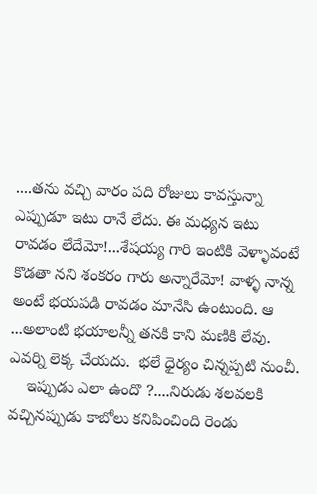....తను వచ్చి వారం పది రోజులు కావస్తున్నా ఎప్పుడూ ఇటు రానే లేదు. ఈ మధ్యన ఇటు రావడం లేదేమో!...శేషయ్య గారి ఇంటికి వెళ్ళావంటే కొడతా నని శంకరం గారు అన్నారేమో! వాళ్ళ నాన్న అంటే భయపడి రావడం మానేసి ఉంటుంది. ఆ ...అలాంటి భయాలన్నీ తనకి కాని మణికి లేవు. ఎవర్ని లెక్క చేయదు.  భలే ధైర్యం చిన్నప్పటి నుంచీ.
    ఇప్పుడు ఎలా ఉందొ ?....నిరుడు శలవలకి వచ్చినప్పుడు కాబోలు కనిపించింది రెండు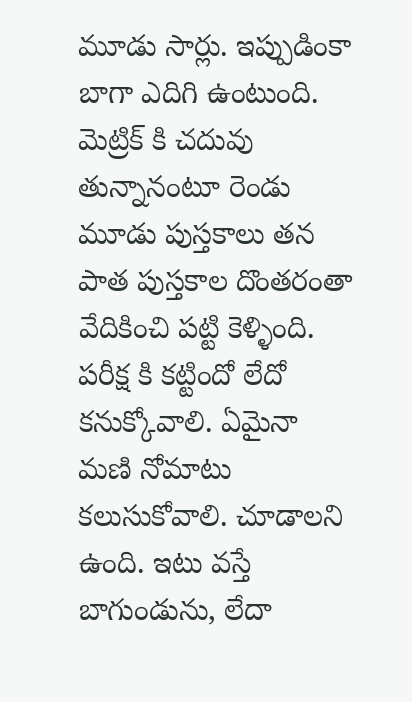మూడు సార్లు. ఇప్పుడింకా బాగా ఎదిగి ఉంటుంది. మెట్రిక్ కి చదువు తున్నానంటూ రెండు మూడు పుస్తకాలు తన పాత పుస్తకాల దొంతరంతా వేదికించి పట్టి కెళ్ళింది. పరీక్ష కి కట్టిందో లేదో కనుక్కోవాలి. ఏమైనా మణి నోమాటు కలుసుకోవాలి. చూడాలని ఉంది. ఇటు వస్తే బాగుండును, లేదా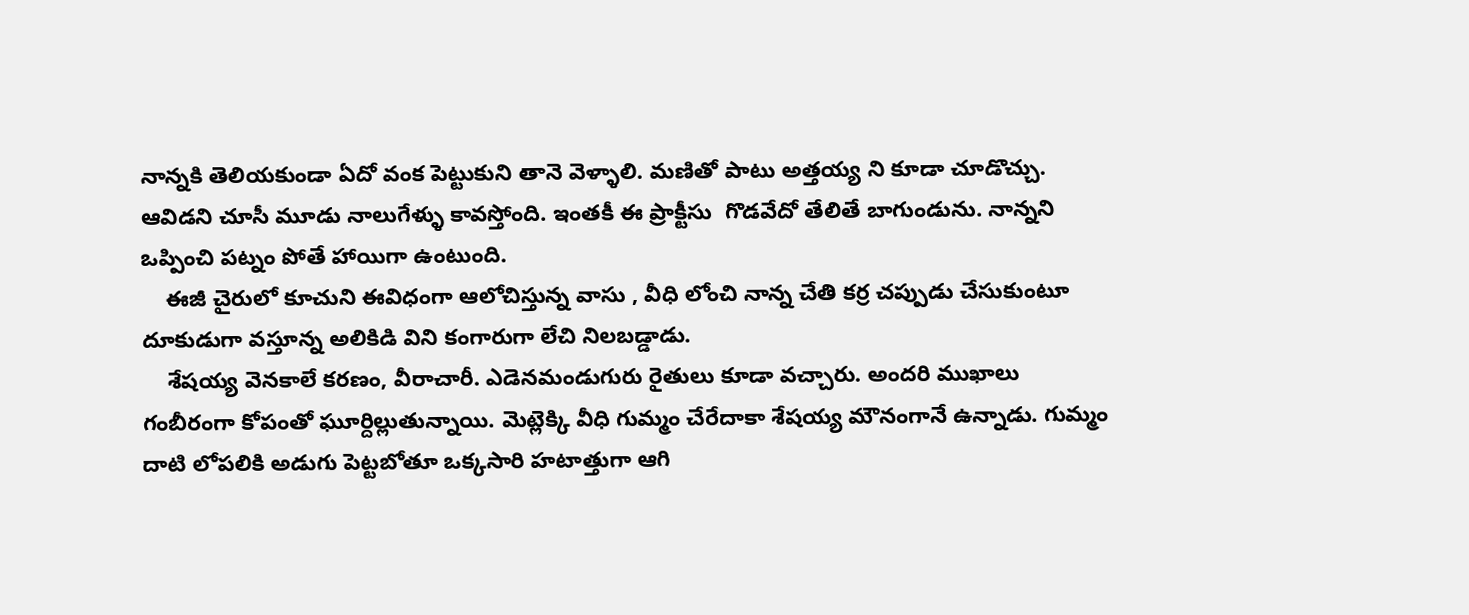నాన్నకి తెలియకుండా ఏదో వంక పెట్టుకుని తానె వెళ్ళాలి. మణితో పాటు అత్తయ్య ని కూడా చూడొచ్చు. ఆవిడని చూసీ మూడు నాలుగేళ్ళు కావస్తోంది. ఇంతకీ ఈ ప్రాక్టీసు  గొడవేదో తేలితే బాగుండును. నాన్నని ఒప్పించి పట్నం పోతే హాయిగా ఉంటుంది.
    ఈజీ చైరులో కూచుని ఈవిధంగా ఆలోచిస్తున్న వాసు , వీధి లోంచి నాన్న చేతి కర్ర చప్పుడు చేసుకుంటూ దూకుడుగా వస్తూన్న అలికిడి విని కంగారుగా లేచి నిలబడ్డాడు.
    శేషయ్య వెనకాలే కరణం, వీరాచారీ. ఎడెనమండుగురు రైతులు కూడా వచ్చారు. అందరి ముఖాలు గంబీరంగా కోపంతో ఘూర్దిల్లుతున్నాయి. మెట్లెక్కి వీధి గుమ్మం చేరేదాకా శేషయ్య మౌనంగానే ఉన్నాడు. గుమ్మం దాటి లోపలికి అడుగు పెట్టబోతూ ఒక్కసారి హటాత్తుగా ఆగి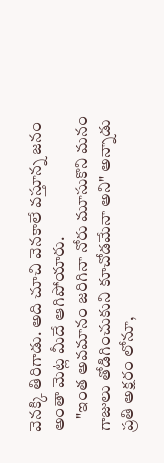వెనక్కి తిరిగాడు. అది చూచి వెనకాలే వస్తూన్న జనం అంతా మెట్ల మీదే ఆగిపోయారు.
    "ఇంత అవమానం జరిగినా నోరు మూసుకొని మనం గాజులు తోడిగించుకుని కూచోడమేనా అని" అన్నాడు ప్రతి అక్షరం లోనూ,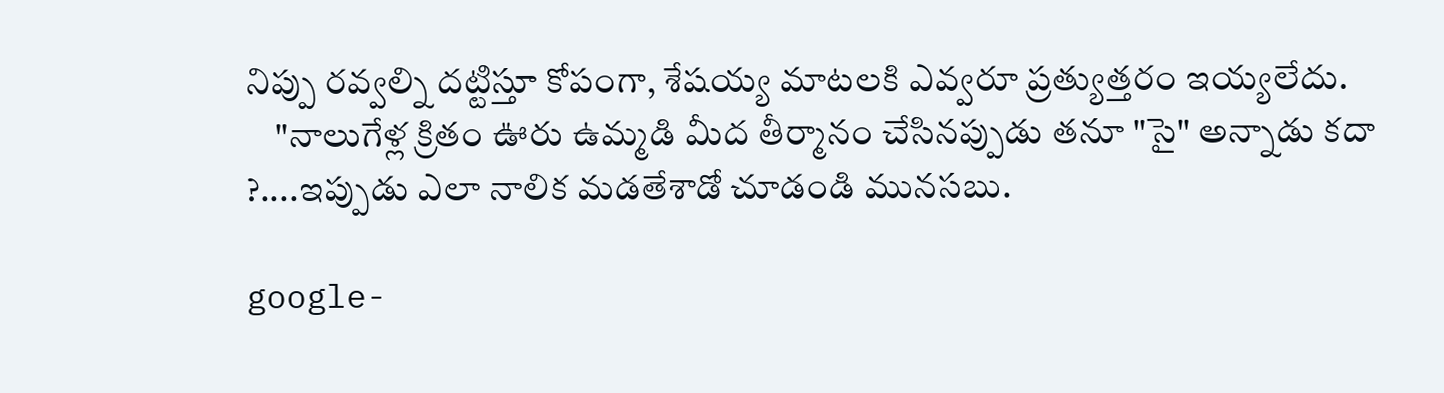నిప్పు రవ్వల్ని దట్టిస్తూ కోపంగా, శేషయ్య మాటలకి ఎవ్వరూ ప్రత్యుత్తరం ఇయ్యలేదు.
    "నాలుగేళ్ల క్రితం ఊరు ఉమ్మడి మీద తీర్మానం చేసినప్పుడు తనూ "సై" అన్నాడు కదా ?....ఇప్పుడు ఎలా నాలిక మడతేశాడో చూడండి మునసబు.

google-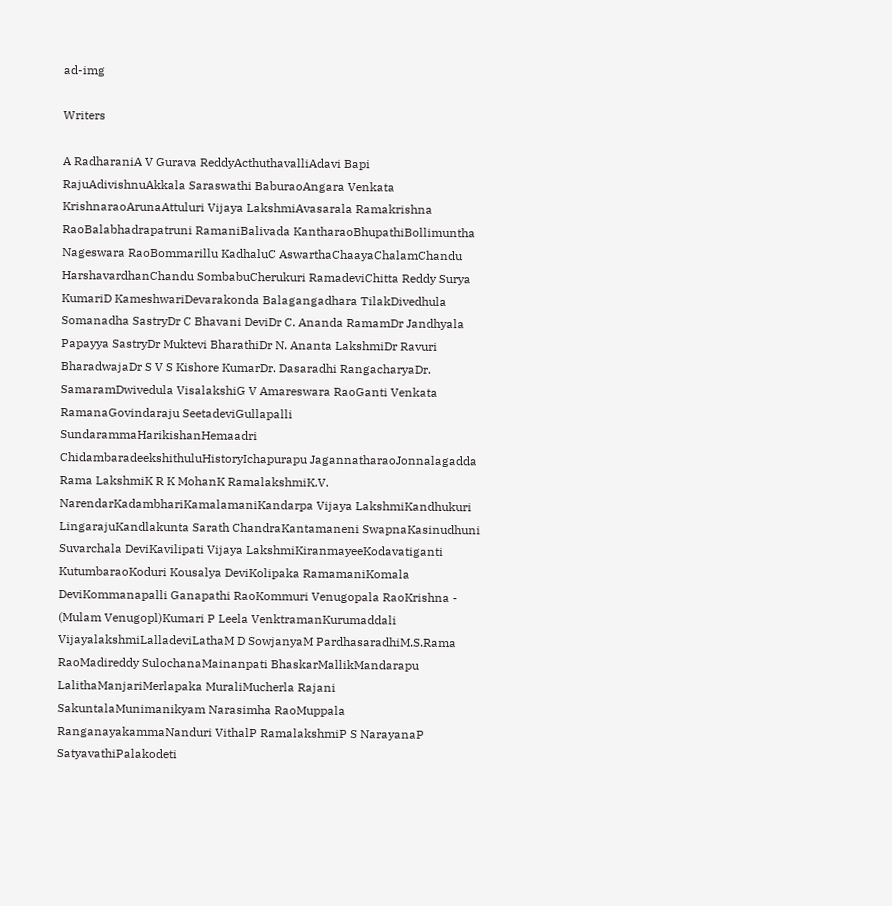ad-img

Writers

A RadharaniA V Gurava ReddyActhuthavalliAdavi Bapi RajuAdivishnuAkkala Saraswathi BaburaoAngara Venkata KrishnaraoArunaAttuluri Vijaya LakshmiAvasarala Ramakrishna RaoBalabhadrapatruni RamaniBalivada KantharaoBhupathiBollimuntha Nageswara RaoBommarillu KadhaluC AswarthaChaayaChalamChandu HarshavardhanChandu SombabuCherukuri RamadeviChitta Reddy Surya KumariD KameshwariDevarakonda Balagangadhara TilakDivedhula Somanadha SastryDr C Bhavani DeviDr C. Ananda RamamDr Jandhyala Papayya SastryDr Muktevi BharathiDr N. Ananta LakshmiDr Ravuri BharadwajaDr S V S Kishore KumarDr. Dasaradhi RangacharyaDr. SamaramDwivedula VisalakshiG V Amareswara RaoGanti Venkata RamanaGovindaraju SeetadeviGullapalli SundarammaHarikishanHemaadri ChidambaradeekshithuluHistoryIchapurapu JagannatharaoJonnalagadda Rama LakshmiK R K MohanK RamalakshmiK.V. NarendarKadambhariKamalamaniKandarpa Vijaya LakshmiKandhukuri LingarajuKandlakunta Sarath ChandraKantamaneni SwapnaKasinudhuni Suvarchala DeviKavilipati Vijaya LakshmiKiranmayeeKodavatiganti KutumbaraoKoduri Kousalya DeviKolipaka RamamaniKomala DeviKommanapalli Ganapathi RaoKommuri Venugopala RaoKrishna - (Mulam Venugopl)Kumari P Leela VenktramanKurumaddali VijayalakshmiLalladeviLathaM D SowjanyaM PardhasaradhiM.S.Rama RaoMadireddy SulochanaMainanpati BhaskarMallikMandarapu LalithaManjariMerlapaka MuraliMucherla Rajani SakuntalaMunimanikyam Narasimha RaoMuppala RanganayakammaNanduri VithalP RamalakshmiP S NarayanaP SatyavathiPalakodeti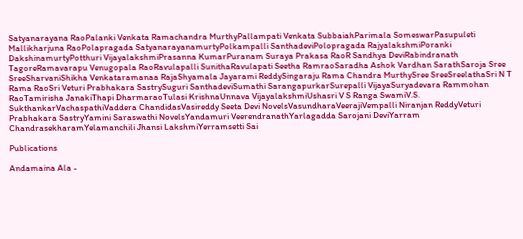Satyanarayana RaoPalanki Venkata Ramachandra MurthyPallampati Venkata SubbaiahParimala SomeswarPasupuleti Mallikharjuna RaoPolapragada SatyanarayanamurtyPolkampalli SanthadeviPolopragada RajyalakshmiPoranki DakshinamurtyPotthuri VijayalakshmiPrasanna KumarPuranam Suraya Prakasa RaoR Sandhya DeviRabindranath TagoreRamavarapu Venugopala RaoRavulapalli SunithaRavulapati Seetha RamraoSaradha Ashok Vardhan SarathSaroja Sree SreeSharvaniShikha Venkataramanaa RajaShyamala Jayarami ReddySingaraju Rama Chandra MurthySree SreeSreelathaSri N T Rama RaoSri Veturi Prabhakara SastrySuguri SanthadeviSumathi SarangapurkarSurepalli VijayaSuryadevara Rammohan RaoTamirisha JanakiThapi DharmaraoTulasi KrishnaUnnava VijayalakshmiUshasri V S Ranga SwamiV.S. SukthankarVachaspathiVaddera ChandidasVasireddy Seeta Devi NovelsVasundharaVeerajiVempalli Niranjan ReddyVeturi Prabhakara SastryYamini Saraswathi NovelsYandamuri VeerendranathYarlagadda Sarojani DeviYarram ChandrasekharamYelamanchili Jhansi LakshmiYerramsetti Sai

Publications

Andamaina Ala -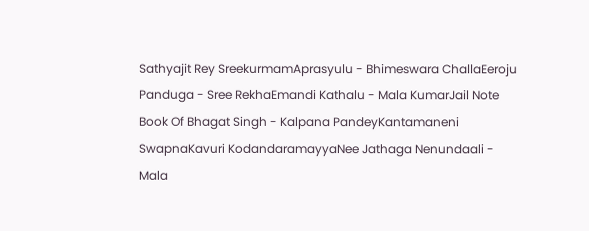Sathyajit Rey SreekurmamAprasyulu - Bhimeswara ChallaEeroju Panduga - Sree RekhaEmandi Kathalu - Mala KumarJail Note Book Of Bhagat Singh - Kalpana PandeyKantamaneni SwapnaKavuri KodandaramayyaNee Jathaga Nenundaali - Mala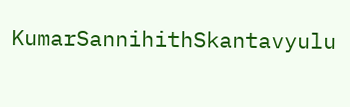KumarSannihithSkantavyulu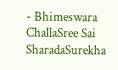- Bhimeswara ChallaSree Sai SharadaSurekha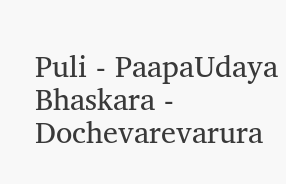Puli - PaapaUdaya Bhaskara - Dochevarevarura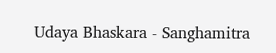Udaya Bhaskara - Sanghamitra